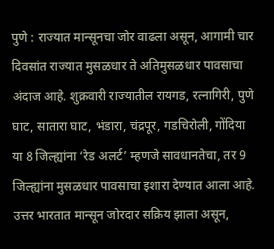पुणे : राज्यात मान्सूनचा जोर वाढला असून, आगामी चार दिवसांत राज्यात मुसळधार ते अतिमुसळधार पावसाचा अंदाज आहे. शुक्रवारी राज्यातील रायगड, रत्नागिरी, पुणे घाट, सातारा घाट, भंडारा, चंद्रपूर, गडचिरोली, गोंदिया या 8 जिल्ह्यांना ‘रेड अलर्ट’ म्हणजे सावधानतेचा, तर 9 जिल्ह्यांना मुसळधार पावसाचा इशारा देण्यात आला आहे.
उत्तर भारतात मान्सून जोरदार सक्रिय झाला असून,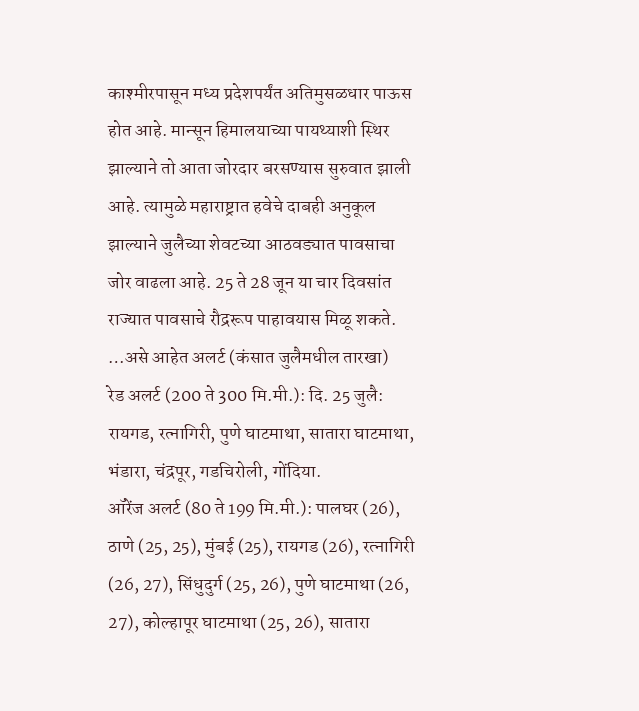काश्मीरपासून मध्य प्रदेशपर्यंत अतिमुसळधार पाऊस होत आहे. मान्सून हिमालयाच्या पायथ्याशी स्थिर झाल्याने तो आता जोरदार बरसण्यास सुरुवात झाली आहे. त्यामुळे महाराष्ट्रात हवेचे दाबही अनुकूल झाल्याने जुलैच्या शेवटच्या आठवड्यात पावसाचा जोर वाढला आहे. 25 ते 28 जून या चार दिवसांत राज्यात पावसाचे रौद्ररूप पाहावयास मिळू शकते.
…असे आहेत अलर्ट (कंसात जुलैमधील तारखा)
रेड अलर्ट (200 ते 300 मि.मी.): दि. 25 जुलै: रायगड, रत्नागिरी, पुणे घाटमाथा, सातारा घाटमाथा, भंडारा, चंद्रपूर, गडचिरोली, गोंदिया.
ऑरेंज अलर्ट (80 ते 199 मि.मी.): पालघर (26), ठाणे (25, 25), मुंबई (25), रायगड (26), रत्नागिरी (26, 27), सिंधुदुर्ग (25, 26), पुणे घाटमाथा (26, 27), कोल्हापूर घाटमाथा (25, 26), सातारा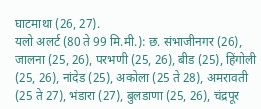घाटमाथा (26, 27).
यलो अलर्ट (80 ते 99 मि.मी.): छ. संभाजीनगर (26), जालना (25, 26), परभणी (25, 26), बीड (25), हिंगोली (25, 26), नांदेड (25), अकोला (25 ते 28), अमरावती (25 ते 27), भंडारा (27), बुलडाणा (25, 26), चंद्रपूर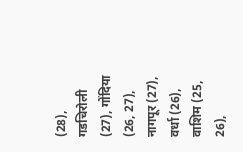(28), गडचिरोली (27), गोंदिया (26, 27), नागपूर (27), वर्धा (26), वाशिम (25, 26),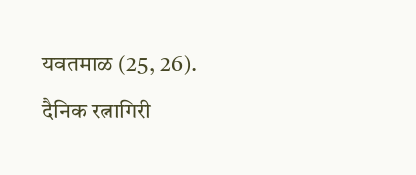यवतमाळ (25, 26).
दैनिक रत्नागिरी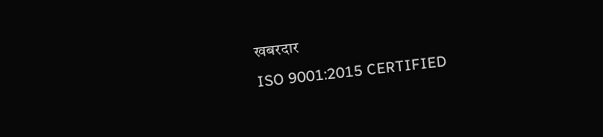खबरदार
ISO 9001:2015 CERTIFIED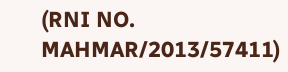(RNI NO. MAHMAR/2013/57411)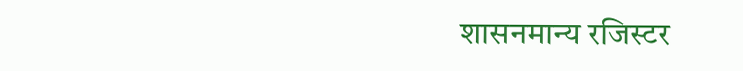शासनमान्य रजिस्टर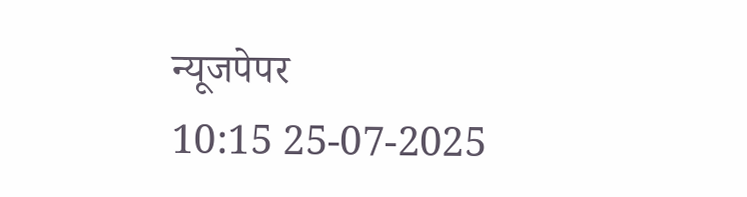न्यूजपेपर
10:15 25-07-2025